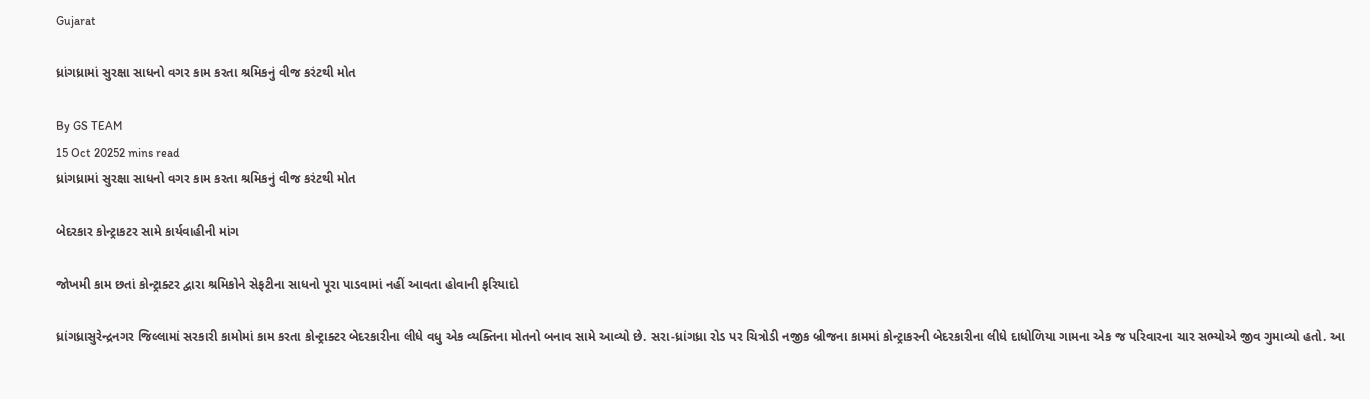Gujarat

ધ્રાંગધ્રામાં સુરક્ષા સાધનો વગર કામ કરતા શ્રમિકનું વીજ કરંટથી મોત

By GS TEAM
15 Oct 20252 mins read
ધ્રાંગધ્રામાં સુરક્ષા સાધનો વગર કામ કરતા શ્રમિકનું વીજ કરંટથી મોત

બેદરકાર કોન્ટ્રાકટર સામે કાર્યવાહીની માંગ

જોખમી કામ છતાં કોન્ટ્રાક્ટર દ્વારા શ્રમિકોને સેફટીના સાધનો પૂરા પાડવામાં નહીં આવતા હોવાની ફરિયાદો

ધ્રાંગધ્રાસુરેન્દ્રનગર જિલ્લામાં સરકારી કામોમાં કામ કરતા કોન્ટ્રાક્ટર બેદરકારીના લીધે વધુ એક વ્યક્તિના મોતનો બનાવ સામે આવ્યો છે. સરા-ધ્રાંગધ્રા રોડ પર ચિત્રોડી નજીક બ્રીજના કામમાં કોન્ટ્રાકરની બેદરકારીના લીધે દાધોળિયા ગામના એક જ પરિવારના ચાર સભ્યોએ જીવ ગુમાવ્યો હતો. આ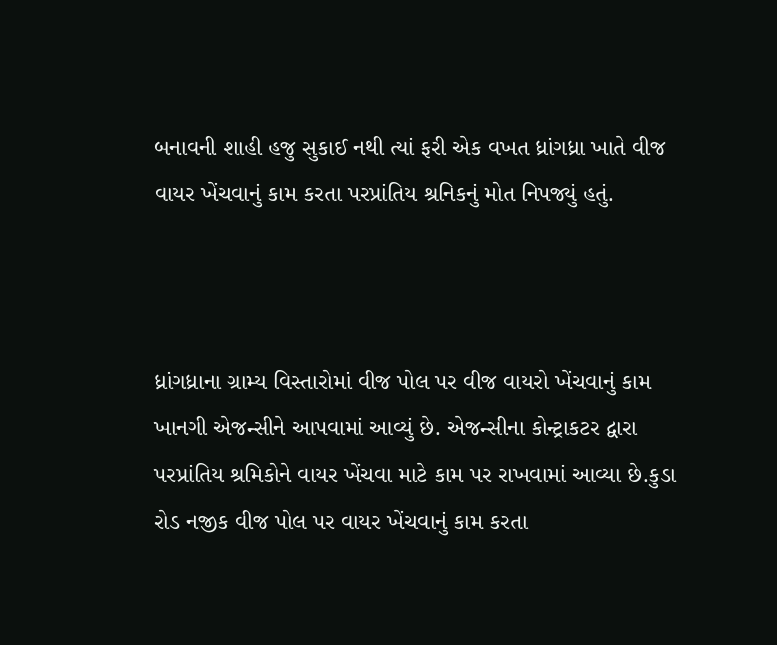બનાવની શાહી હજુ સુકાઈ નથી ત્યાં ફરી એક વખત ધ્રાંગધ્રા ખાતે વીજ વાયર ખેંચવાનું કામ કરતા પરપ્રાંતિય શ્રનિકનું મોત નિપજ્યું હતું.



ધ્રાંગધ્રાના ગ્રામ્ય વિસ્તારોમાં વીજ પોલ પર વીજ વાયરો ખેંચવાનું કામ ખાનગી એજન્સીને આપવામાં આવ્યું છે. એજન્સીના કોન્ટ્રાકટર દ્વારા પરપ્રાંતિય શ્રમિકોને વાયર ખેંચવા માટે કામ પર રાખવામાં આવ્યા છે.કુડા રોડ નજીક વીજ પોલ પર વાયર ખેંચવાનું કામ કરતા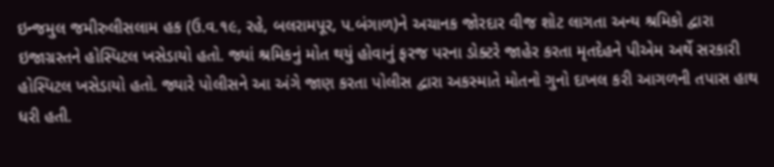ઇન્જમુલ જમીરુલીસલામ હક (ઉ.વ.૧૯, રહે, બલરામપૂર, પ.બંગાળ)ને અચાનક જોરદાર વીજ શોટ લાગતા અન્ય શ્રમિકો દ્વારા ઇજાગ્રસ્તને હોસ્પિટલ ખસેડાયો હતો. જ્યાં શ્રમિકનું મોત થયું હોવાનું ફરજ પરના ડોક્ટરે જાહેર કરતા મૃતદેહને પીએમ અર્થે સરકારી હોસ્પિટલ ખસેડાયો હતો. જ્યારે પોલીસને આ અંગે જાણ કરતા પોલીસ દ્વારા અકસ્માતે મોતનો ગુનો દાખલ કરી આગળની તપાસ હાથ ધરી હતી.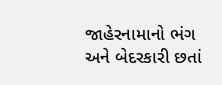જાહેરનામાનો ભંગ અને બેદરકારી છતાં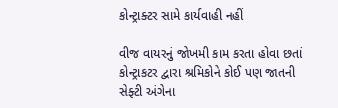કોન્ટ્રાક્ટર સામે કાર્યવાહી નહીં

વીજ વાયરનું જોખમી કામ કરતા હોવા છતાં કોન્ટ્રાકટર દ્વારા શ્રમિકોને કોઈ પણ જાતની સેફ્ટી અંગેના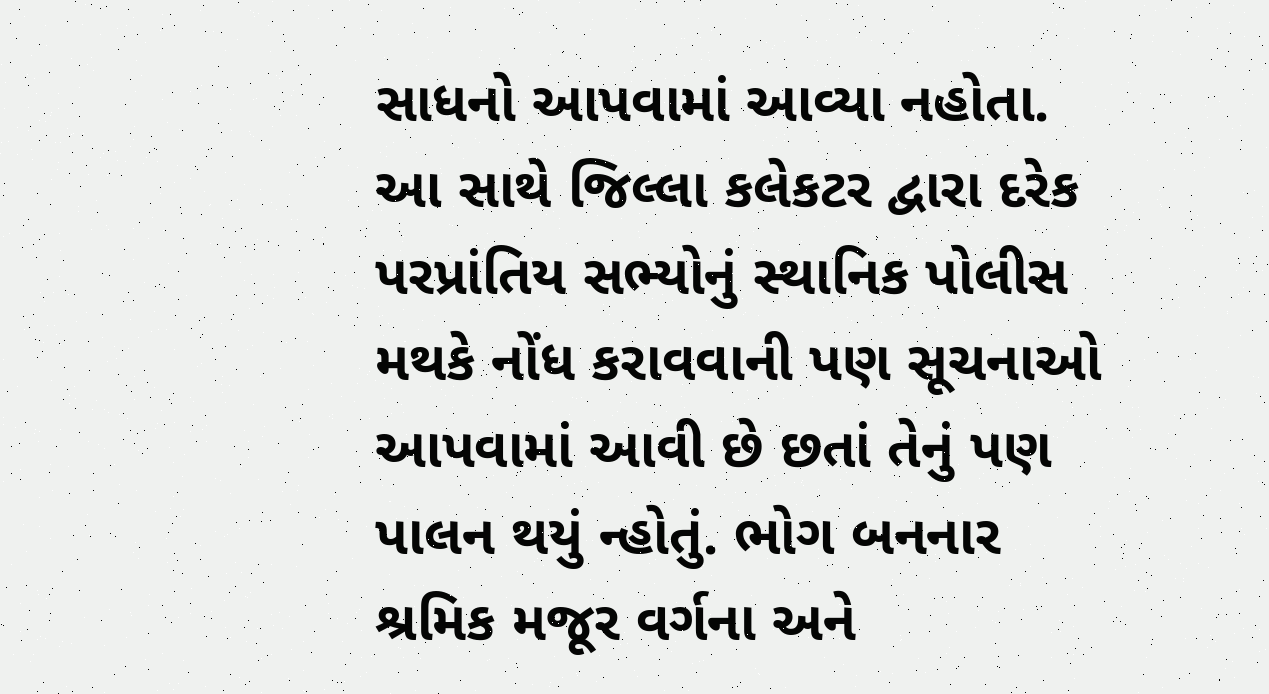સાધનો આપવામાં આવ્યા નહોતા. આ સાથે જિલ્લા કલેકટર દ્વારા દરેક પરપ્રાંતિય સભ્યોનું સ્થાનિક પોલીસ મથકે નોંધ કરાવવાની પણ સૂચનાઓ આપવામાં આવી છે છતાં તેનું પણ પાલન થયું ન્હોતું. ભોગ બનનાર શ્રમિક મજૂર વર્ગના અને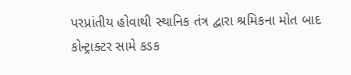પરપ્રાંતીય હોવાથી સ્થાનિક તંત્ર દ્વારા શ્રમિકના મોત બાદ કોન્ટ્રાક્ટર સામે કડક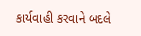કાર્યવાહી કરવાને બદલે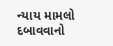ન્યાય મામલો દબાવવાનો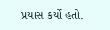પ્રયાસ કર્યો હતો.